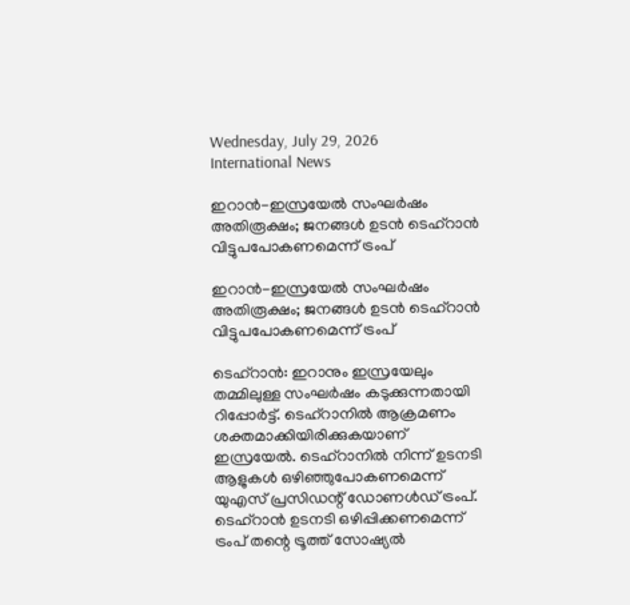Wednesday, July 29, 2026
International News

ഇറാന്‍-ഇസ്രയേല്‍ സംഘര്‍ഷം അതിരൂക്ഷം; ജനങ്ങള്‍ ഉടന്‍ ടെഹ്‌റാന്‍ വിട്ടുപപോകണമെന്ന് ട്രംപ്

ഇറാന്‍-ഇസ്രയേല്‍ സംഘര്‍ഷം അതിരൂക്ഷം; ജനങ്ങള്‍ ഉടന്‍ ടെഹ്‌റാന്‍ വിട്ടുപപോകണമെന്ന് ട്രംപ്

ടെഹ്‌റാന്‍: ഇറാനും ഇസ്രയേലും തമ്മിലുള്ള സംഘര്‍ഷം കടുക്കുന്നതായി റിപ്പോര്‍ട്ട്. ടെഹ്‌റാനില്‍ ആക്രമണം ശക്തമാക്കിയിരിക്കുകയാണ് ഇസ്രയേല്‍. ടെഹ്‌റാനില്‍ നിന്ന് ഉടനടി ആളുകള്‍ ഒഴിഞ്ഞുപോകണമെന്ന് യുഎസ് പ്രസിഡന്റ് ഡോണള്‍ഡ് ട്രംപ്.  ടെഹ്‌റാന്‍ ഉടനടി ഒഴിപ്പിക്കണമെന്ന് ട്രംപ് തന്റെ ട്രൂത്ത് സോഷ്യല്‍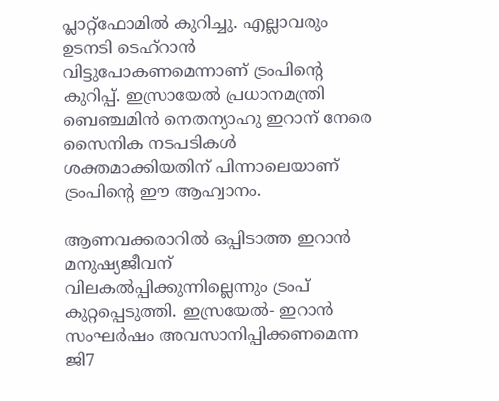പ്ലാറ്റ്ഫോമില്‍ കുറിച്ചു. എല്ലാവരും ഉടനടി ടെഹ്‌റാന്‍ വിട്ടുപോകണമെന്നാണ് ട്രംപിന്റെ കുറിപ്പ്. ഇസ്രായേല്‍ പ്രധാനമന്ത്രി ബെഞ്ചമിന്‍ നെതന്യാഹു ഇറാന് നേരെ സൈനിക നടപടികള്‍ ശക്തമാക്കിയതിന് പിന്നാലെയാണ് ട്രംപിന്റെ ഈ ആഹ്വാനം.

ആണവക്കരാറില്‍ ഒപ്പിടാത്ത ഇറാന്‍ മനുഷ്യജീവന് വിലകല്‍പ്പിക്കുന്നില്ലെന്നും ട്രംപ് കുറ്റപ്പെടുത്തി. ഇസ്രയേല്‍- ഇറാന്‍ സംഘര്‍ഷം അവസാനിപ്പിക്കണമെന്ന ജി7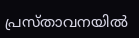പ്രസ്താവനയില്‍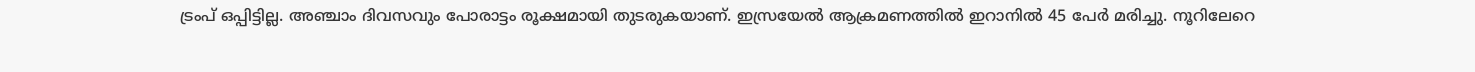ട്രംപ് ഒപ്പിട്ടില്ല. അഞ്ചാം ദിവസവും പോരാട്ടം രൂക്ഷമായി തുടരുകയാണ്. ഇസ്രയേല്‍ ആക്രമണത്തില്‍ ഇറാനില്‍ 45 പേര്‍ മരിച്ചു. നൂറിലേറെ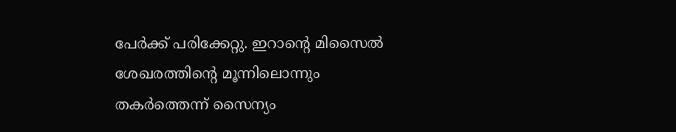പേര്‍ക്ക് പരിക്കേറ്റു. ഇറാന്റെ മിസൈല്‍ ശേഖരത്തിന്റെ മൂന്നിലൊന്നും തകര്‍ത്തെന്ന് സൈന്യം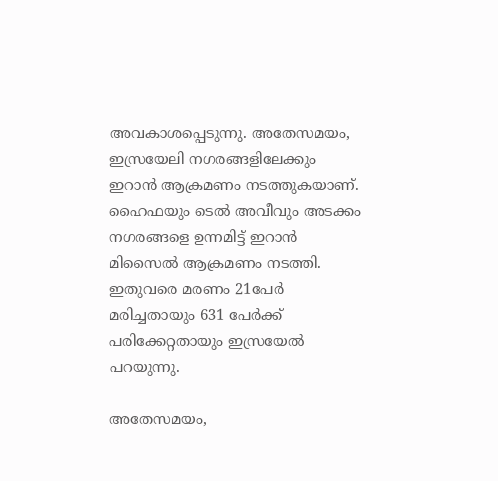അവകാശപ്പെടുന്നു. അതേസമയം, ഇസ്രയേലി നഗരങ്ങളിലേക്കും ഇറാന്‍ ആക്രമണം നടത്തുകയാണ്. ഹൈഫയും ടെല്‍ അവീവും അടക്കം നഗരങ്ങളെ ഉന്നമിട്ട് ഇറാന്‍ മിസൈല്‍ ആക്രമണം നടത്തി. ഇതുവരെ മരണം 21പേര്‍ മരിച്ചതായും 631 പേര്‍ക്ക് പരിക്കേറ്റതായും ഇസ്രയേല്‍ പറയുന്നു.

അതേസമയം,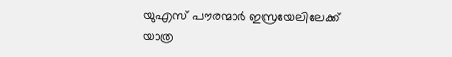യുഎസ് പൗരന്മാര്‍ ഇസ്രയേലിലേക്ക് യാത്ര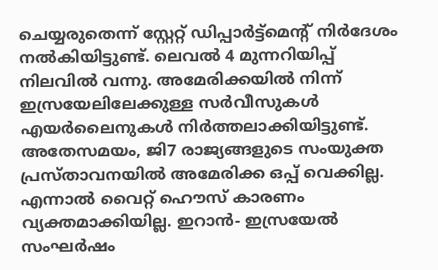ചെയ്യരുതെന്ന് സ്റ്റേറ്റ് ഡിപ്പാര്‍ട്ട്‌മെന്റ് നിര്‍ദേശം നല്‍കിയിട്ടുണ്ട്. ലെവല്‍ 4 മുന്നറിയിപ്പ് നിലവില്‍ വന്നു. അമേരിക്കയില്‍ നിന്ന് ഇസ്രയേലിലേക്കുള്ള സര്‍വീസുകള്‍ എയര്‍ലൈനുകള്‍ നിര്‍ത്തലാക്കിയിട്ടുണ്ട്. അതേസമയം, ജി7 രാജ്യങ്ങളുടെ സംയുക്ത പ്രസ്താവനയില്‍ അമേരിക്ക ഒപ്പ് വെക്കില്ല. എന്നാല്‍ വൈറ്റ് ഹൌസ് കാരണം വ്യക്തമാക്കിയില്ല. ഇറാന്‍- ഇസ്രയേല്‍ സംഘര്‍ഷം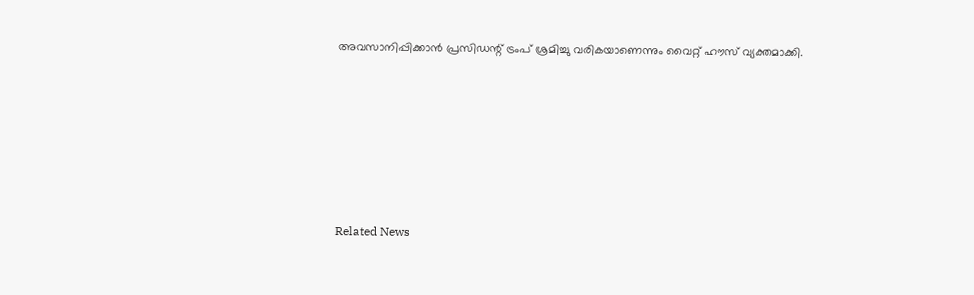അവസാനിപ്പിക്കാന്‍ പ്രസിഡന്റ് ട്രംപ് ശ്രമിച്ചു വരികയാണെന്നും വൈറ്റ് ഹൗസ് വ്യക്തമാക്കി.









Related News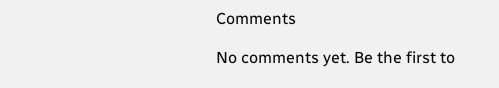Comments

No comments yet. Be the first to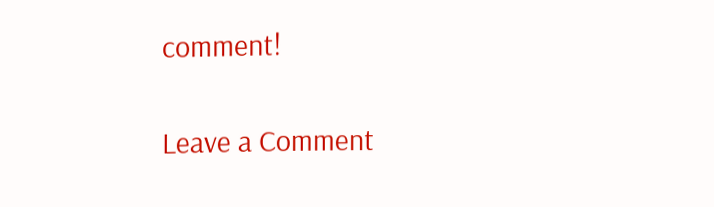comment!

Leave a Comment